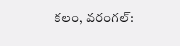కలం, వరంగల్: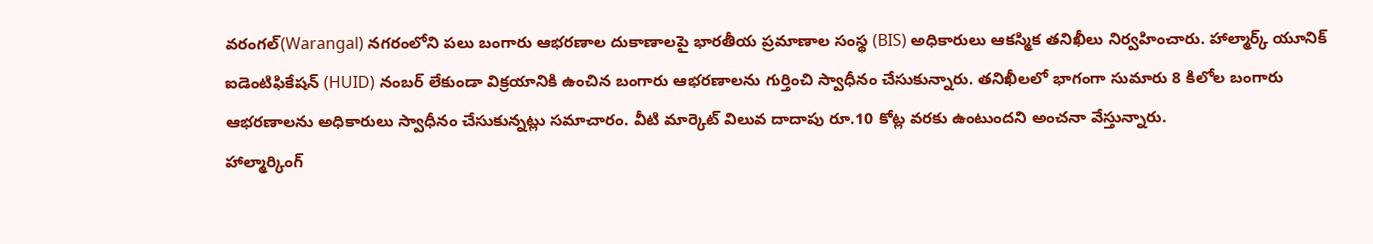వరంగల్(Warangal) నగరంలోని పలు బంగారు ఆభరణాల దుకాణాలపై భారతీయ ప్రమాణాల సంస్థ (BIS) అధికారులు ఆకస్మిక తనిఖీలు నిర్వహించారు. హాల్మార్క్ యూనిక్ ఐడెంటిఫికేషన్ (HUID) నంబర్ లేకుండా విక్రయానికి ఉంచిన బంగారు ఆభరణాలను గుర్తించి స్వాధీనం చేసుకున్నారు. తనిఖీలలో భాగంగా సుమారు 8 కిలోల బంగారు ఆభరణాలను అధికారులు స్వాధీనం చేసుకున్నట్లు సమాచారం. వీటి మార్కెట్ విలువ దాదాపు రూ.10 కోట్ల వరకు ఉంటుందని అంచనా వేస్తున్నారు.
హాల్మార్కింగ్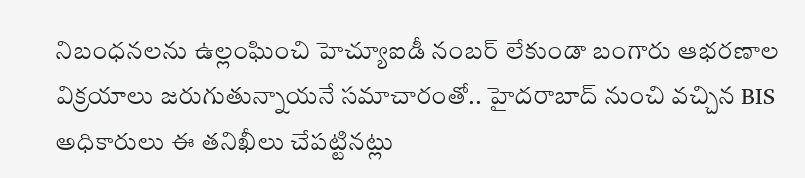నిబంధనలను ఉల్లంఘించి హెచ్యూఐడీ నంబర్ లేకుండా బంగారు ఆభరణాల విక్రయాలు జరుగుతున్నాయనే సమాచారంతో.. హైదరాబాద్ నుంచి వచ్చిన BIS అధికారులు ఈ తనిఖీలు చేపట్టినట్లు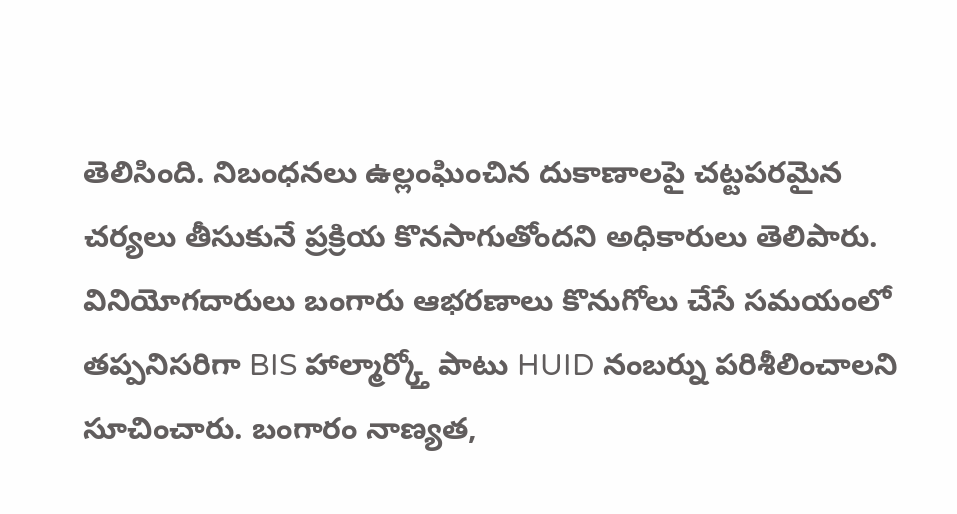తెలిసింది. నిబంధనలు ఉల్లంఘించిన దుకాణాలపై చట్టపరమైన చర్యలు తీసుకునే ప్రక్రియ కొనసాగుతోందని అధికారులు తెలిపారు. వినియోగదారులు బంగారు ఆభరణాలు కొనుగోలు చేసే సమయంలో తప్పనిసరిగా BIS హాల్మార్క్తో పాటు HUID నంబర్ను పరిశీలించాలని సూచించారు. బంగారం నాణ్యత,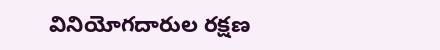వినియోగదారుల రక్షణ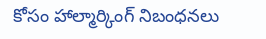కోసం హాల్మార్కింగ్ నిబంధనలు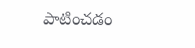పాటించడం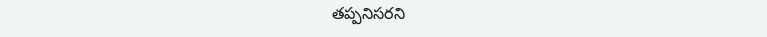తప్పనిసరని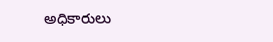అధికారులు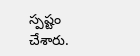స్పష్టం చేశారు.